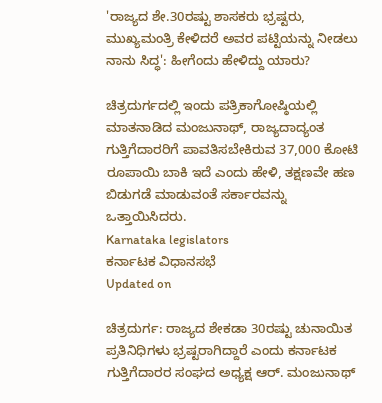'ರಾಜ್ಯದ ಶೇ.30ರಷ್ಟು ಶಾಸಕರು ಭ್ರಷ್ಟರು, ಮುಖ್ಯಮಂತ್ರಿ ಕೇಳಿದರೆ ಅವರ ಪಟ್ಟಿಯನ್ನು ನೀಡಲು ನಾನು ಸಿದ್ಧ': ಹೀಗೆಂದು ಹೇಳಿದ್ದು ಯಾರು?

ಚಿತ್ರದುರ್ಗದಲ್ಲಿ ಇಂದು ಪತ್ರಿಕಾಗೋಷ್ಠಿಯಲ್ಲಿ ಮಾತನಾಡಿದ ಮಂಜುನಾಥ್, ರಾಜ್ಯದಾದ್ಯಂತ ಗುತ್ತಿಗೆದಾರರಿಗೆ ಪಾವತಿಸಬೇಕಿರುವ 37,000 ಕೋಟಿ ರೂಪಾಯಿ ಬಾಕಿ ಇದೆ ಎಂದು ಹೇಳಿ, ತಕ್ಷಣವೇ ಹಣ ಬಿಡುಗಡೆ ಮಾಡುವಂತೆ ಸರ್ಕಾರವನ್ನು ಒತ್ತಾಯಿಸಿದರು.
Karnataka legislators
ಕರ್ನಾಟಕ ವಿಧಾನಸಭೆ
Updated on

ಚಿತ್ರದುರ್ಗ: ರಾಜ್ಯದ ಶೇಕಡಾ 30ರಷ್ಟು ಚುನಾಯಿತ ಪ್ರತಿನಿಧಿಗಳು ಭ್ರಷ್ಟರಾಗಿದ್ದಾರೆ ಎಂದು ಕರ್ನಾಟಕ ಗುತ್ತಿಗೆದಾರರ ಸಂಘದ ಅಧ್ಯಕ್ಷ ಆರ್. ಮಂಜುನಾಥ್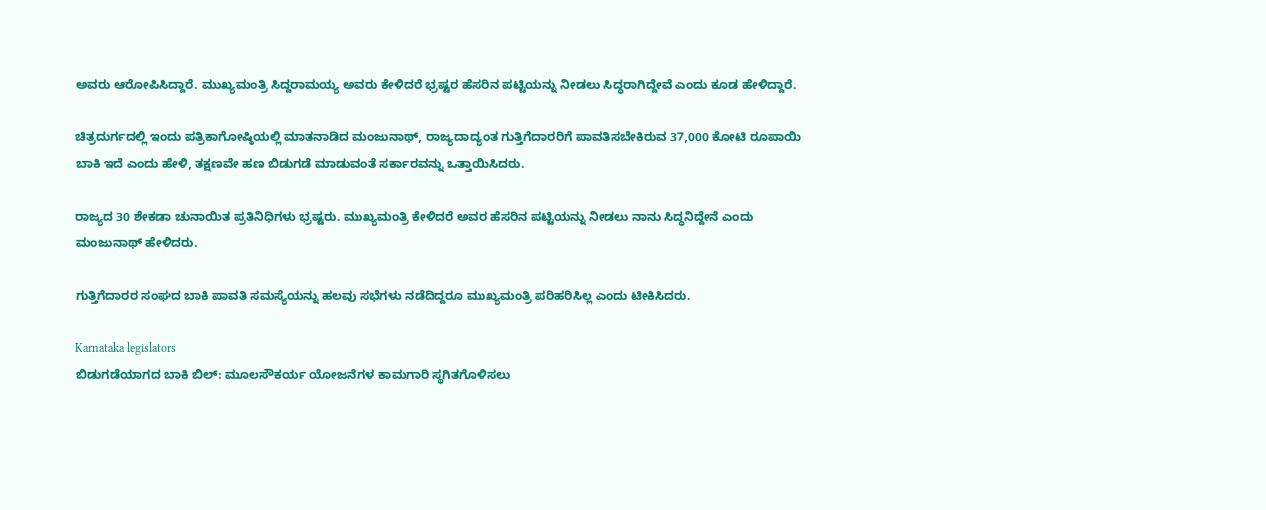ಅವರು ಆರೋಪಿಸಿದ್ದಾರೆ. ಮುಖ್ಯಮಂತ್ರಿ ಸಿದ್ದರಾಮಯ್ಯ ಅವರು ಕೇಳಿದರೆ ಭ್ರಷ್ಟರ ಹೆಸರಿನ ಪಟ್ಟಿಯನ್ನು ನೀಡಲು ಸಿದ್ಧರಾಗಿದ್ದೇವೆ ಎಂದು ಕೂಡ ಹೇಳಿದ್ದಾರೆ.

ಚಿತ್ರದುರ್ಗದಲ್ಲಿ ಇಂದು ಪತ್ರಿಕಾಗೋಷ್ಠಿಯಲ್ಲಿ ಮಾತನಾಡಿದ ಮಂಜುನಾಥ್, ರಾಜ್ಯದಾದ್ಯಂತ ಗುತ್ತಿಗೆದಾರರಿಗೆ ಪಾವತಿಸಬೇಕಿರುವ 37,000 ಕೋಟಿ ರೂಪಾಯಿ ಬಾಕಿ ಇದೆ ಎಂದು ಹೇಳಿ, ತಕ್ಷಣವೇ ಹಣ ಬಿಡುಗಡೆ ಮಾಡುವಂತೆ ಸರ್ಕಾರವನ್ನು ಒತ್ತಾಯಿಸಿದರು.

ರಾಜ್ಯದ 30 ಶೇಕಡಾ ಚುನಾಯಿತ ಪ್ರತಿನಿಧಿಗಳು ಭ್ರಷ್ಟರು. ಮುಖ್ಯಮಂತ್ರಿ ಕೇಳಿದರೆ ಅವರ ಹೆಸರಿನ ಪಟ್ಟಿಯನ್ನು ನೀಡಲು ನಾನು ಸಿದ್ಧನಿದ್ದೇನೆ ಎಂದು ಮಂಜುನಾಥ್ ಹೇಳಿದರು.

ಗುತ್ತಿಗೆದಾರರ ಸಂಘದ ಬಾಕಿ ಪಾವತಿ ಸಮಸ್ಯೆಯನ್ನು ಹಲವು ಸಭೆಗಳು ನಡೆದಿದ್ದರೂ ಮುಖ್ಯಮಂತ್ರಿ ಪರಿಹರಿಸಿಲ್ಲ ಎಂದು ಟೀಕಿಸಿದರು.

Karnataka legislators
ಬಿಡುಗಡೆಯಾಗದ ಬಾಕಿ ಬಿಲ್‌: ಮೂಲಸೌಕರ್ಯ ಯೋಜನೆಗಳ ಕಾಮಗಾರಿ ಸ್ಥಗಿತಗೊಳಿಸಲು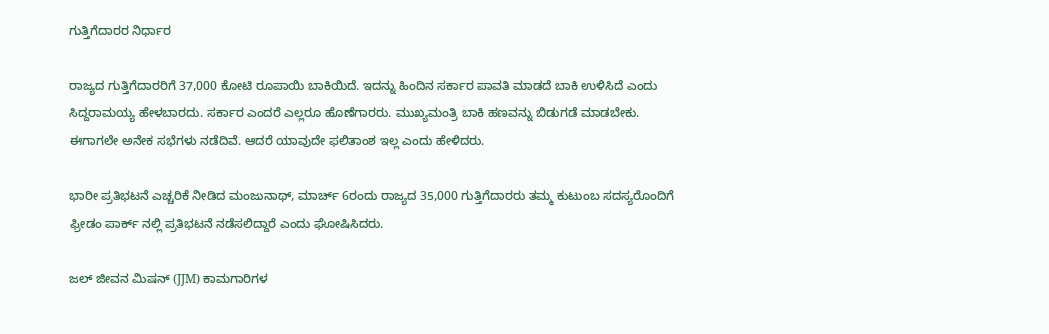ಗುತ್ತಿಗೆದಾರರ ನಿರ್ಧಾರ

ರಾಜ್ಯದ ಗುತ್ತಿಗೆದಾರರಿಗೆ 37,000 ಕೋಟಿ ರೂಪಾಯಿ ಬಾಕಿಯಿದೆ. ಇದನ್ನು ಹಿಂದಿನ ಸರ್ಕಾರ ಪಾವತಿ ಮಾಡದೆ ಬಾಕಿ ಉಳಿಸಿದೆ ಎಂದು ಸಿದ್ದರಾಮಯ್ಯ ಹೇಳಬಾರದು. ಸರ್ಕಾರ ಎಂದರೆ ಎಲ್ಲರೂ ಹೊಣೆಗಾರರು. ಮುಖ್ಯಮಂತ್ರಿ ಬಾಕಿ ಹಣವನ್ನು ಬಿಡುಗಡೆ ಮಾಡಬೇಕು. ಈಗಾಗಲೇ ಅನೇಕ ಸಭೆಗಳು ನಡೆದಿವೆ. ಆದರೆ ಯಾವುದೇ ಫಲಿತಾಂಶ ಇಲ್ಲ ಎಂದು ಹೇಳಿದರು.

ಭಾರೀ ಪ್ರತಿಭಟನೆ ಎಚ್ಚರಿಕೆ ನೀಡಿದ ಮಂಜುನಾಥ್, ಮಾರ್ಚ್ 6ರಂದು ರಾಜ್ಯದ 35,000 ಗುತ್ತಿಗೆದಾರರು ತಮ್ಮ ಕುಟುಂಬ ಸದಸ್ಯರೊಂದಿಗೆ ಫ್ರೀಡಂ ಪಾರ್ಕ್ ನಲ್ಲಿ ಪ್ರತಿಭಟನೆ ನಡೆಸಲಿದ್ದಾರೆ ಎಂದು ಘೋಷಿಸಿದರು.

ಜಲ್ ಜೀವನ ಮಿಷನ್ (JJM) ಕಾಮಗಾರಿಗಳ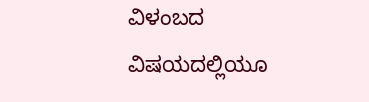ವಿಳಂಬದ ವಿಷಯದಲ್ಲಿಯೂ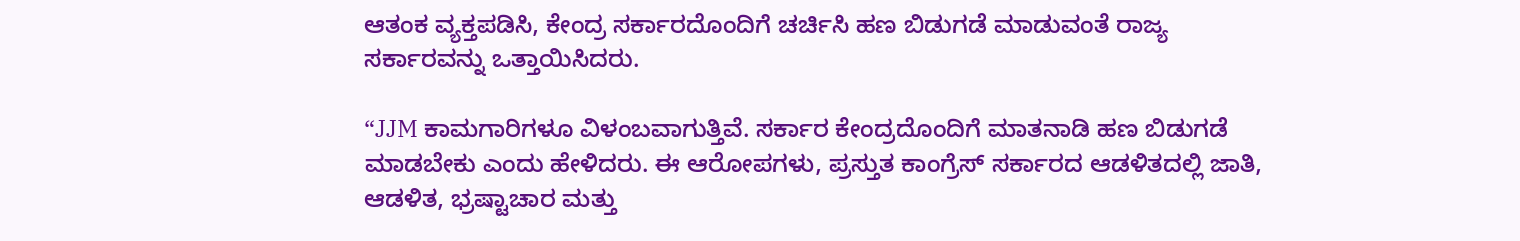ಆತಂಕ ವ್ಯಕ್ತಪಡಿಸಿ, ಕೇಂದ್ರ ಸರ್ಕಾರದೊಂದಿಗೆ ಚರ್ಚಿಸಿ ಹಣ ಬಿಡುಗಡೆ ಮಾಡುವಂತೆ ರಾಜ್ಯ ಸರ್ಕಾರವನ್ನು ಒತ್ತಾಯಿಸಿದರು.

“JJM ಕಾಮಗಾರಿಗಳೂ ವಿಳಂಬವಾಗುತ್ತಿವೆ. ಸರ್ಕಾರ ಕೇಂದ್ರದೊಂದಿಗೆ ಮಾತನಾಡಿ ಹಣ ಬಿಡುಗಡೆ ಮಾಡಬೇಕು ಎಂದು ಹೇಳಿದರು. ಈ ಆರೋಪಗಳು, ಪ್ರಸ್ತುತ ಕಾಂಗ್ರೆಸ್ ಸರ್ಕಾರದ ಆಡಳಿತದಲ್ಲಿ ಜಾತಿ, ಆಡಳಿತ, ಭ್ರಷ್ಟಾಚಾರ ಮತ್ತು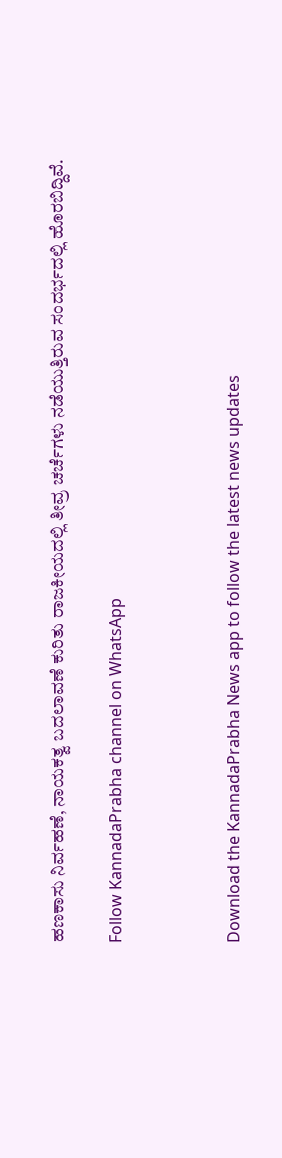ಹಣಕಾಸು ನಿರ್ವಹಣೆ, ನಾಯಕತ್ವ ಬದಲಾವಣೆ ಕುರಿತು ರಾಜಕೀಯದಲ್ಲಿ ತೀವ್ರ ಚರ್ಚೆಗಳು ನಡೆಯುತ್ತಿರುವ ಸಂದರ್ಭದಲ್ಲಿ ಹೊರಬಿದ್ದಿವೆ.

Follow KannadaPrabha channel on WhatsApp



Download the KannadaPrabha News app to follow the latest news updates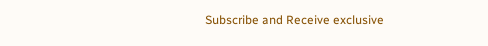Subscribe and Receive exclusive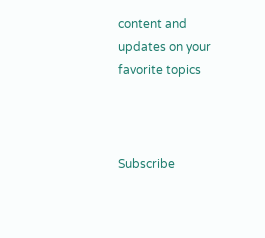content and updates on your favorite topics



Subscribe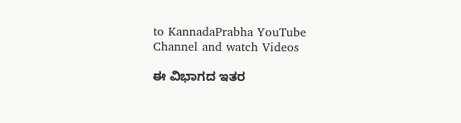to KannadaPrabha YouTube Channel and watch Videos

ಈ ವಿಭಾಗದ ಇತರ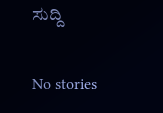ಸುದ್ದಿ

No stories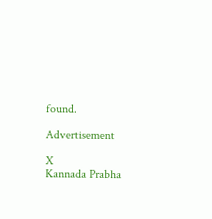found.

Advertisement

X
Kannada Prabha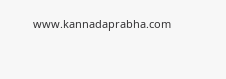www.kannadaprabha.com